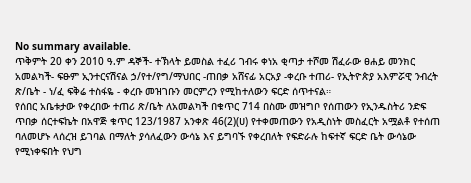No summary available.
ጥቅምት 20 ቀን 2010 ዓ.ም ዳኞች- ተኽላት ይመስል ተፈሪ ገብሩ ቀነአ ቂጣታ ተሾመ ሽፈራው ፀሐይ መንክር አመልካች- ፍፁም ኢንተርናሽናል ኃ/የተ/የግ/ማህበር -ጠበቃ አሸናፊ አርአያ -ቀረቡ ተጠሪ- የኢትዮጵያ አእምሯዊ ንብረት ጽ/ቤት - ነ/ፈ ፍቅሬ ተስፋዬ - ቀረቡ መዝገቡን መርምረን የሚከተለውን ፍርድ ሰጥተናል።
የሰበር አቤቱታው የቀረበው ተጠሪ ጽ/ቤት ለአመልካች በቁጥር 714 በስሙ መዝግቦ የሰጠውን የኢንዱስትሪ ንድፍ ጥበቃ ሰርተፍኬት በአዋጅ ቁጥር 123/1987 አንቀጽ 46(2)(ሀ) የተቀመጠውን የአዲስነት መስፈርት አሟልቶ የተሰጠ ባለመሆኑ ላሰረዝ ይገባል በማለት ያሳለፈውን ውሳኔ እና ይግባኙ የቀረበለት የፍድራሉ ከፍተኛ ፍርድ ቤት ውሳኔው የሚነቀፍበት የህግ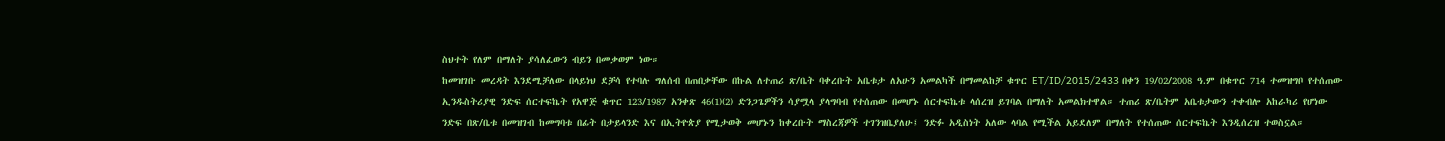ስህተት የለም በማለት ያሳለፈውን ብይን በመቃወም ነው።
ከመዝገቡ መረዳት እንደሚቻለው በላይነህ ደቻሳ የተባሉ ግለሰብ በጠበቃቸው በኩል ለተጠሪ ጽ/ቤት ባቀረቡት አቤቱታ ለአሁን አመልካች በማመልከቻ ቁጥር ET/ID/2015/2433 በቀን 19/02/2008 ዓ.ም በቁጥር 714 ተመዝግቦ የተሰጠው ኢንዱስትሪያዊ ንድፍ ሰርተፍኬት የአዋጅ ቁጥር 123/1987 አንቀጽ 46(1)(2) ድንጋጌዎችን ሳያሟላ ያላግባብ የተሰጠው በመሆኑ ሰርተፍኬቱ ላሰረዝ ይገባል በማለት አመልክተዋል። ተጠሪ ጽ/ቤትም አቤቱታውን ተቀብሎ አከራካሪ የሆነው ንድፍ በጽ/ቤቱ በመዝገብ ከመግባቱ በፊት በታይላንድ እና በኢትዮጵያ የሚታወቅ መሆኑን ከቀረቡት ማስረጃዎች ተገንዝቤያለሁ፤ ንድፉ አዲስነት አለው ላባል የሚችል አይደለም በማለት የተሰጠው ሰርተፍኬት እንዲሰረዝ ተወስኗል።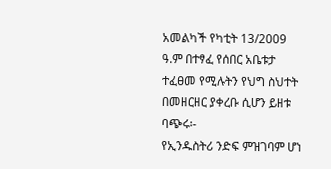አመልካች የካቲት 13/2009 ዓ.ም በተፃፈ የሰበር አቤቱታ ተፈፀመ የሚሉትን የህግ ስህተት በመዘርዘር ያቀረቡ ሲሆን ይዘቱ ባጭሩ፡-
የኢንዱስትሪ ንድፍ ምዝገባም ሆነ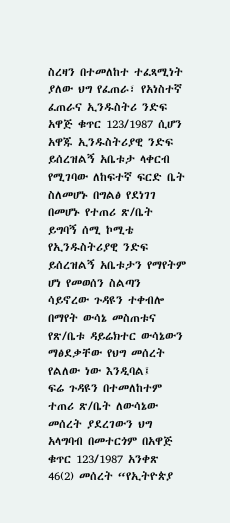ስረዛን በተመለከተ ተፈጻሚነት ያለው ህግ የፈጠራ፣ የአነስተኛ ፈጠራና ኢንዱስትሪ ንድፍ አዋጅ ቁጥር 123/1987 ሲሆን አዋጁ ኢንዱስትሪያዊ ንድፍ ይሰረዝልኝ አቤቱታ ላቀርብ የሚገባው ለከፍተኛ ፍርድ ቤት ስለመሆኑ በግልፅ የደነገገ በመሆኑ የተጠሪ ጽ/ቤት ይግባኝ ሰሚ ኮሚቴ የኢንዱስትሪያዊ ንድፍ ይሰረዝልኝ አቤቱታን የማየትም ሆነ የመወሰን ስልጣን ሳይኖረው ጉዳዩን ተቀብሎ በማየት ውሳኔ መስጠቱና የጽ/ቤቱ ዳይሬክተር ውሳኔውን ማፅደቃቸው የህግ መሰረት የልለው ነው እንዲባል፤
ፍሬ ጉዳዩን በተመለከተም ተጠሪ ጽ/ቤት ለውሳኔው መሰረት ያደረገውን ህግ አላግባብ በመተርጎም በአዋጅ ቁጥር 123/1987 አንቀጽ 46(2) መሰረት “የኢትዮጵያ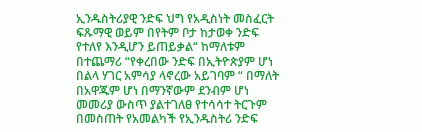ኢንዱስትሪያዊ ንድፍ ህግ የአዲስነት መስፈርት ፍጹማዊ ወይም በየትም ቦታ ከታወቀ ንድፍ የተለየ እንዲሆን ይጠይቃል“ ከማለቱም በተጨማሪ “የቀረበው ንድፍ በኢትዮጵያም ሆነ በልላ ሃገር አምሳያ ላኖረው አይገባም “ በማለት በአዋጁም ሆነ በማንኛውም ደንብም ሆነ መመሪያ ውስጥ ያልተገለፀ የተሳሳተ ትርጉም በመስጠት የአመልካች የኢንዱስትሪ ንድፍ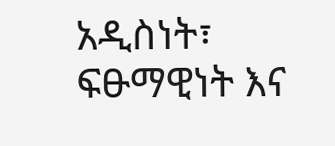አዲስነት፣ ፍፁማዊነት እና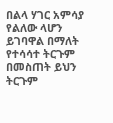በልላ ሃገር አምሳያ የልለው ላሆን ይገባዋል በማለት የተሳሳተ ትርጉም በመስጠት ይህን ትርጉም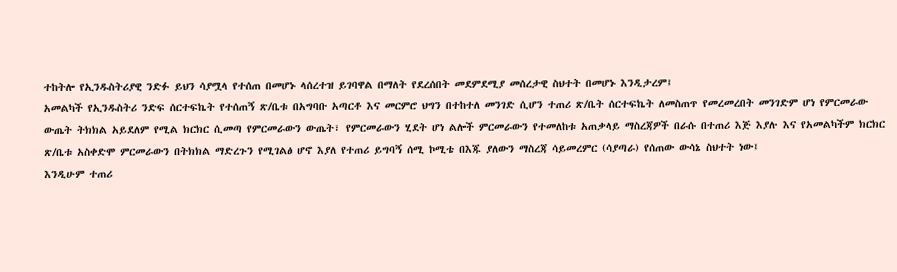ተከትሎ የኢንዱስትሪያዊ ንድፉ ይህን ሳያሟላ የተሰጠ በመሆኑ ላሰረተዝ ይገባዋል በማለት የደረሰበት መደምደሚያ መሰረታዊ ስህተት በመሆኑ እንዲታረም፤
አመልካች የኢንዱስትሪ ንድፍ ሰርተፍኬት የተሰጠኝ ጽ/ቤቱ በአግባቡ አጣርቶ እና መርምሮ ህግን በተከተለ መንገድ ሲሆን ተጠሪ ጽ/ቤት ሰርተፍኬት ለመስጠጥ የመረመረበት መንገድም ሆነ የምርመራው ውጤት ትክክል አይደለም የሚል ክርክር ሲመጣ የምርመራውን ውጤት፣ የምርመራውን ሂደት ሆነ ልሎች ምርመራውን የተመለከቱ አጠቃላይ ማስረጃዎች በራሱ በተጠሪ እጅ እያሉ እና የአመልካችም ክርክር ጽ/ቤቱ አስቀድሞ ምርመራውን በትክክል ማድረጉን የሚገልፅ ሆኖ እያለ የተጠሪ ይግባኝ ሰሚ ኮሚቴ በእጁ ያለውን ማስረጃ ሳይመረምር (ሳያጣራ) የሰጠው ውሳኔ ስህተት ነው፤
እንዲሁም ተጠሪ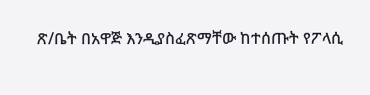ጽ/ቤት በአዋጅ እንዲያስፈጽማቸው ከተሰጡት የፖላሲ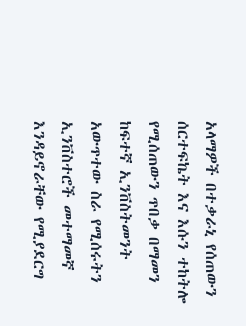አላማዎች በተቃራኒ የሰጠውን ሰርተፍኬት እና እሱን ተከትሎ የሚሰጠውን ጥበቃ በማመን ከፍተኛ ኢንቨስትመንት አውጥተው ስራ የሚሰሩትን ኢንቨስተሮች መተማመኛ እንዳይኖራቸው የሚያደርግ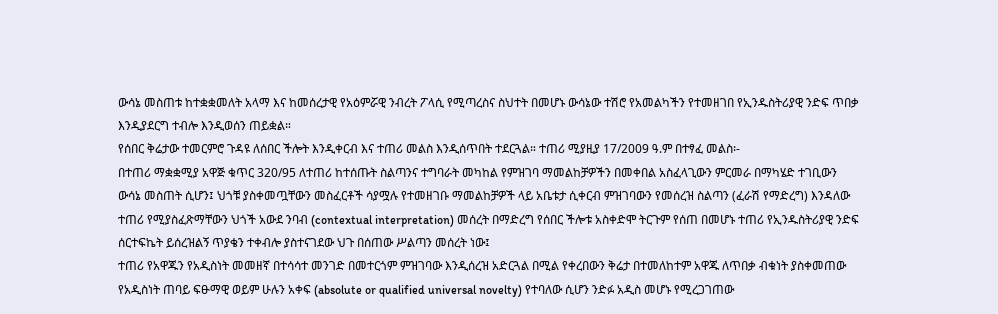ውሳኔ መስጠቱ ከተቋቋመለት አላማ እና ከመሰረታዊ የአዕምሯዊ ንብረት ፖላሲ የሚጣረስና ስህተት በመሆኑ ውሳኔው ተሽሮ የአመልካችን የተመዘገበ የኢንዱስትሪያዊ ንድፍ ጥበቃ እንዲያደርግ ተብሎ እንዲወሰን ጠይቋል።
የሰበር ቅሬታው ተመርምሮ ጉዳዩ ለሰበር ችሎት እንዲቀርብ እና ተጠሪ መልስ እንዲሰጥበት ተደርጓል። ተጠሪ ሚያዚያ 17/2009 ዓ.ም በተፃፈ መልስ፡-
በተጠሪ ማቋቋሚያ አዋጅ ቁጥር 320/95 ለተጠሪ ከተሰጡት ስልጣንና ተግባራት መካከል የምዝገባ ማመልከቻዎችን በመቀበል አስፈላጊውን ምርመራ በማካሄድ ተገቢውን ውሳኔ መስጠት ሲሆን፤ ህጎቹ ያስቀመጧቸውን መስፈርቶች ሳያሟሉ የተመዘገቡ ማመልከቻዎች ላይ አቤቱታ ሲቀርብ ምዝገባውን የመሰረዝ ስልጣን (ፈራሽ የማድረግ) እንዳለው ተጠሪ የሚያስፈጽማቸውን ህጎች አውደ ንባብ (contextual interpretation) መሰረት በማድረግ የሰበር ችሎቱ አስቀድሞ ትርጉም የሰጠ በመሆኑ ተጠሪ የኢንዱስትሪያዊ ንድፍ ሰርተፍኬት ይሰረዝልኝ ጥያቄን ተቀብሎ ያስተናገደው ህጉ በሰጠው ሥልጣን መሰረት ነው፤
ተጠሪ የአዋጁን የአዲስነት መመዘኛ በተሳሳተ መንገድ በመተርጎም ምዝገባው እንዲሰረዝ አድርጓል በሚል የቀረበውን ቅሬታ በተመለከተም አዋጁ ለጥበቃ ብቁነት ያስቀመጠው የአዲስነት ጠባይ ፍፁማዊ ወይም ሁሉን አቀፍ (absolute or qualified universal novelty) የተባለው ሲሆን ንድፉ አዲስ መሆኑ የሚረጋገጠው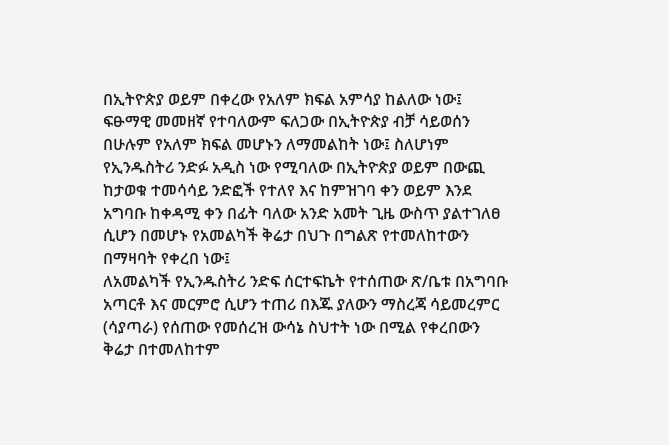በኢትዮጵያ ወይም በቀረው የአለም ክፍል አምሳያ ከልለው ነው፤ ፍፁማዊ መመዘኛ የተባለውም ፍለጋው በኢትዮጵያ ብቻ ሳይወሰን በሁሉም የአለም ክፍል መሆኑን ለማመልከት ነው፤ ስለሆነም የኢንዱስትሪ ንድፉ አዲስ ነው የሚባለው በኢትዮጵያ ወይም በውጪ ከታወቁ ተመሳሳይ ንድፎች የተለየ እና ከምዝገባ ቀን ወይም እንደ አግባቡ ከቀዳሚ ቀን በፊት ባለው አንድ አመት ጊዜ ውስጥ ያልተገለፀ ሲሆን በመሆኑ የአመልካች ቅሬታ በህጉ በግልጽ የተመለከተውን በማዛባት የቀረበ ነው፤
ለአመልካች የኢንዱስትሪ ንድፍ ሰርተፍኬት የተሰጠው ጽ/ቤቱ በአግባቡ አጣርቶ እና መርምሮ ሲሆን ተጠሪ በእጁ ያለውን ማስረጃ ሳይመረምር (ሳያጣራ) የሰጠው የመሰረዝ ውሳኔ ስህተት ነው በሚል የቀረበውን ቅሬታ በተመለከተም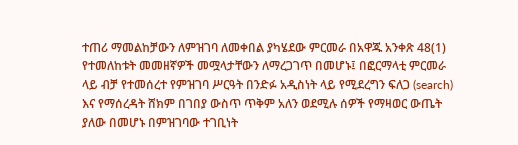ተጠሪ ማመልከቻውን ለምዝገባ ለመቀበል ያካሄደው ምርመራ በአዋጁ አንቀጽ 48(1) የተመለከቱት መመዘኛዎች መሟላታቸውን ለማረጋገጥ በመሆኑ፤ በፎርማላቲ ምርመራ ላይ ብቻ የተመሰረተ የምዝገባ ሥርዓት በንድፉ አዲስነት ላይ የሚደረግን ፍለጋ (search) እና የማሰረዳት ሸክም በገበያ ውስጥ ጥቅም አለን ወደሚሉ ሰዎች የማዛወር ውጤት ያለው በመሆኑ በምዝገባው ተገቢነት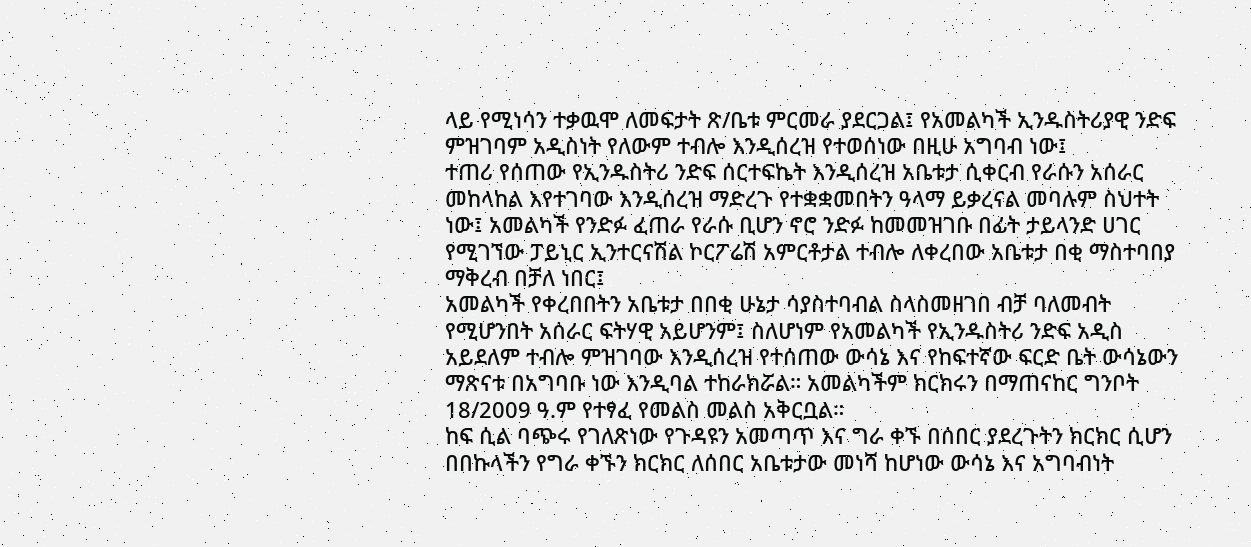ላይ የሚነሳን ተቃዉሞ ለመፍታት ጽ/ቤቱ ምርመራ ያደርጋል፤ የአመልካች ኢንዱስትሪያዊ ንድፍ ምዝገባም አዲስነት የለውም ተብሎ እንዲሰረዝ የተወሰነው በዚሁ አግባብ ነው፤
ተጠሪ የሰጠው የኢንዱስትሪ ንድፍ ሰርተፍኬት እንዲሰረዝ አቤቱታ ሲቀርብ የራሱን አሰራር መከላከል እየተገባው እንዲሰረዝ ማድረጉ የተቋቋመበትን ዓላማ ይቃረናል መባሉም ስህተት ነው፤ አመልካች የንድፉ ፈጠራ የራሱ ቢሆን ኖሮ ንድፉ ከመመዝገቡ በፊት ታይላንድ ሀገር የሚገኘው ፓይኒር ኢንተርናሽል ኮርፖሬሽ አምርቶታል ተብሎ ለቀረበው አቤቱታ በቂ ማስተባበያ ማቅረብ በቻለ ነበር፤
አመልካች የቀረበበትን አቤቱታ በበቂ ሁኔታ ሳያስተባብል ስላስመዘገበ ብቻ ባለመብት የሚሆንበት አሰራር ፍትሃዊ አይሆንም፤ ስለሆነም የአመልካች የኢንዱስትሪ ንድፍ አዲስ አይደለም ተብሎ ምዝገባው እንዲሰረዝ የተሰጠው ውሳኔ እና የከፍተኛው ፍርድ ቤት ውሳኔውን ማጽናቱ በአግባቡ ነው እንዲባል ተከራክሯል። አመልካችም ክርክሩን በማጠናከር ግንቦት 18/2009 ዓ.ም የተፃፈ የመልስ መልስ አቅርቧል።
ከፍ ሲል ባጭሩ የገለጽነው የጉዳዩን አመጣጥ እና ግራ ቀኙ በሰበር ያደረጉትን ክርክር ሲሆን በበኩላችን የግራ ቀኙን ክርክር ለሰበር አቤቱታው መነሻ ከሆነው ውሳኔ እና አግባብነት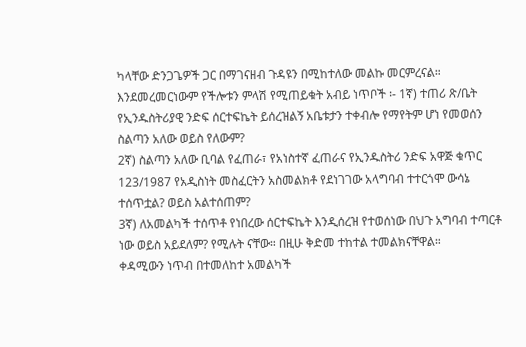ካላቸው ድንጋጌዎች ጋር በማገናዘብ ጉዳዩን በሚከተለው መልኩ መርምረናል። እንደመረመርነውም የችሎቱን ምላሽ የሚጠይቁት አብይ ነጥቦች ፡- 1ኛ) ተጠሪ ጽ/ቤት የኢንዱስትሪያዊ ንድፍ ሰርተፍኬት ይሰረዝልኝ አቤቱታን ተቀብሎ የማየትም ሆነ የመወሰን ስልጣን አለው ወይስ የለውም?
2ኛ) ስልጣን አለው ቢባል የፈጠራ፣ የአነስተኛ ፈጠራና የኢንዱስትሪ ንድፍ አዋጅ ቁጥር 123/1987 የአዲስነት መስፈርትን አስመልክቶ የደነገገው አላግባብ ተተርጎሞ ውሳኔ ተሰጥቷል? ወይስ አልተሰጠም?
3ኛ) ለአመልካች ተሰጥቶ የነበረው ሰርተፍኬት እንዲሰረዝ የተወሰነው በህጉ አግባብ ተጣርቶ ነው ወይስ አይደለም? የሚሉት ናቸው። በዚሁ ቅድመ ተከተል ተመልክናቸዋል።
ቀዳሚውን ነጥብ በተመለከተ አመልካች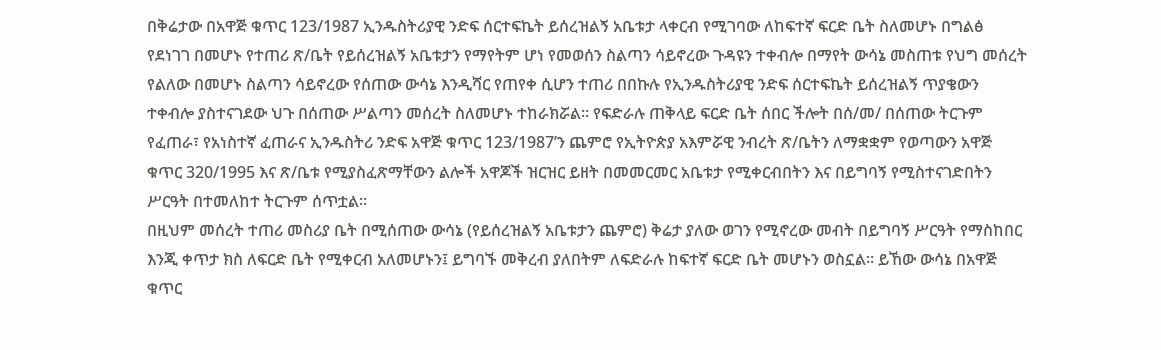በቅሬታው በአዋጅ ቁጥር 123/1987 ኢንዱስትሪያዊ ንድፍ ሰርተፍኬት ይሰረዝልኝ አቤቱታ ላቀርብ የሚገባው ለከፍተኛ ፍርድ ቤት ስለመሆኑ በግልፅ የደነገገ በመሆኑ የተጠሪ ጽ/ቤት የይሰረዝልኝ አቤቱታን የማየትም ሆነ የመወሰን ስልጣን ሳይኖረው ጉዳዩን ተቀብሎ በማየት ውሳኔ መስጠቱ የህግ መሰረት የልለው በመሆኑ ስልጣን ሳይኖረው የሰጠው ውሳኔ እንዲሻር የጠየቀ ሲሆን ተጠሪ በበኩሉ የኢንዱስትሪያዊ ንድፍ ሰርተፍኬት ይሰረዝልኝ ጥያቄውን ተቀብሎ ያስተናገደው ህጉ በሰጠው ሥልጣን መሰረት ስለመሆኑ ተከራክሯል። የፍድራሉ ጠቅላይ ፍርድ ቤት ሰበር ችሎት በሰ/መ/ በሰጠው ትርጉም የፈጠራ፣ የአነስተኛ ፈጠራና ኢንዱስትሪ ንድፍ አዋጅ ቁጥር 123/1987’ን ጨምሮ የኢትዮጵያ አእምሯዊ ንብረት ጽ/ቤትን ለማቋቋም የወጣውን አዋጅ ቁጥር 320/1995 እና ጽ/ቤቱ የሚያስፈጽማቸውን ልሎች አዋጆች ዝርዝር ይዘት በመመርመር አቤቱታ የሚቀርብበትን እና በይግባኝ የሚስተናገድበትን ሥርዓት በተመለከተ ትርጉም ሰጥቷል።
በዚህም መሰረት ተጠሪ መስሪያ ቤት በሚሰጠው ውሳኔ (የይሰረዝልኝ አቤቱታን ጨምሮ) ቅሬታ ያለው ወገን የሚኖረው መብት በይግባኝ ሥርዓት የማስከበር እንጂ ቀጥታ ክስ ለፍርድ ቤት የሚቀርብ አለመሆኑን፤ ይግባኙ መቅረብ ያለበትም ለፍድራሉ ከፍተኛ ፍርድ ቤት መሆኑን ወስኗል። ይኸው ውሳኔ በአዋጅ ቁጥር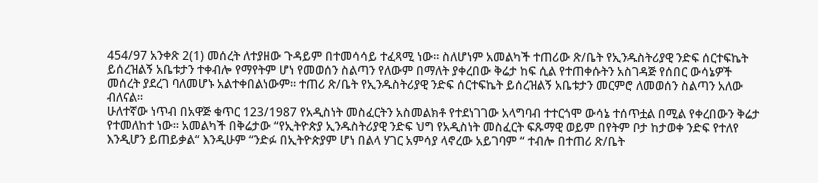454/97 አንቀጽ 2(1) መሰረት ለተያዘው ጉዳይም በተመሳሳይ ተፈጻሚ ነው። ስለሆነም አመልካች ተጠሪው ጽ/ቤት የኢንዱስትሪያዊ ንድፍ ሰርተፍኬት ይሰረዝልኝ አቤቱታን ተቀብሎ የማየትም ሆነ የመወሰን ስልጣን የለውም በማለት ያቀረበው ቅሬታ ከፍ ሲል የተጠቀሱትን አስገዳጅ የሰበር ውሳኔዎች መሰረት ያደረገ ባለመሆኑ አልተቀበልነውም። ተጠሪ ጽ/ቤት የኢንዱስትሪያዊ ንድፍ ሰርተፍኬት ይሰረዝልኝ አቤቱታን መርምሮ ለመወሰን ስልጣን አለው ብለናል።
ሁለተኛው ነጥብ በአዋጅ ቁጥር 123/1987 የአዲስነት መስፈርትን አስመልክቶ የተደነገገው አላግባብ ተተርጎሞ ውሳኔ ተሰጥቷል በሚል የቀረበውን ቅሬታ የተመለከተ ነው። አመልካች በቅሬታው “የኢትዮጵያ ኢንዱስትሪያዊ ንድፍ ህግ የአዲስነት መስፈርት ፍጹማዊ ወይም በየትም ቦታ ከታወቀ ንድፍ የተለየ እንዲሆን ይጠይቃል“ እንዲሁም “ንድፉ በኢትዮጵያም ሆነ በልላ ሃገር አምሳያ ላኖረው አይገባም “ ተብሎ በተጠሪ ጽ/ቤት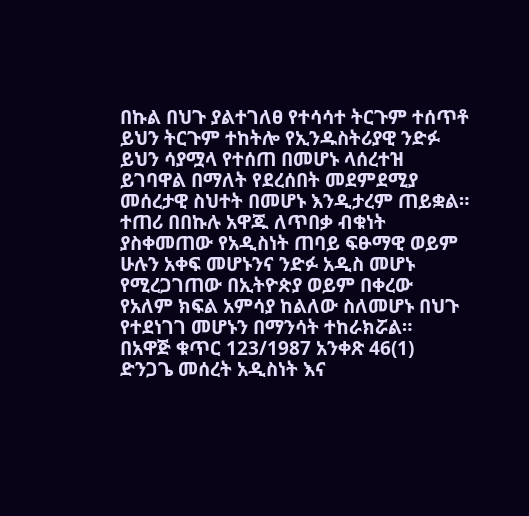በኩል በህጉ ያልተገለፀ የተሳሳተ ትርጉም ተሰጥቶ ይህን ትርጉም ተከትሎ የኢንዱስትሪያዊ ንድፉ ይህን ሳያሟላ የተሰጠ በመሆኑ ላሰረተዝ ይገባዋል በማለት የደረሰበት መደምደሚያ መሰረታዊ ስህተት በመሆኑ እንዲታረም ጠይቋል። ተጠሪ በበኩሉ አዋጁ ለጥበቃ ብቁነት ያስቀመጠው የአዲስነት ጠባይ ፍፁማዊ ወይም ሁሉን አቀፍ መሆኑንና ንድፉ አዲስ መሆኑ የሚረጋገጠው በኢትዮጵያ ወይም በቀረው የአለም ክፍል አምሳያ ከልለው ስለመሆኑ በህጉ የተደነገገ መሆኑን በማንሳት ተከራክሯል።
በአዋጅ ቁጥር 123/1987 አንቀጽ 46(1) ድንጋጌ መሰረት አዲስነት እና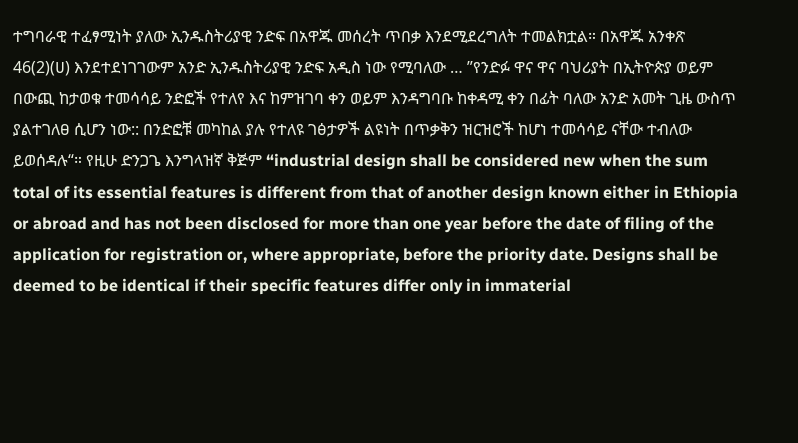ተግባራዊ ተፈፃሚነት ያለው ኢንዱስትሪያዊ ንድፍ በአዋጁ መሰረት ጥበቃ እንደሚደረግለት ተመልክቷል። በአዋጁ አንቀጽ 46(2)(ሀ) እንደተደነገገውም አንድ ኢንዱስትሪያዊ ንድፍ አዲስ ነው የሚባለው … ”የንድፉ ዋና ዋና ባህሪያት በኢትዮጵያ ወይም በውጪ ከታወቁ ተመሳሳይ ንድፎች የተለየ እና ከምዝገባ ቀን ወይም እንዳግባቡ ከቀዳሚ ቀን በፊት ባለው አንድ አመት ጊዜ ውስጥ ያልተገለፀ ሲሆን ነው:: በንድፎቹ መካከል ያሉ የተለዩ ገፅታዎች ልዩነት በጥቃቅን ዝርዝሮች ከሆነ ተመሳሳይ ናቸው ተብለው ይወሰዳሉ“። የዚሁ ድንጋጌ እንግላዝኛ ቅጅም “industrial design shall be considered new when the sum total of its essential features is different from that of another design known either in Ethiopia or abroad and has not been disclosed for more than one year before the date of filing of the application for registration or, where appropriate, before the priority date. Designs shall be deemed to be identical if their specific features differ only in immaterial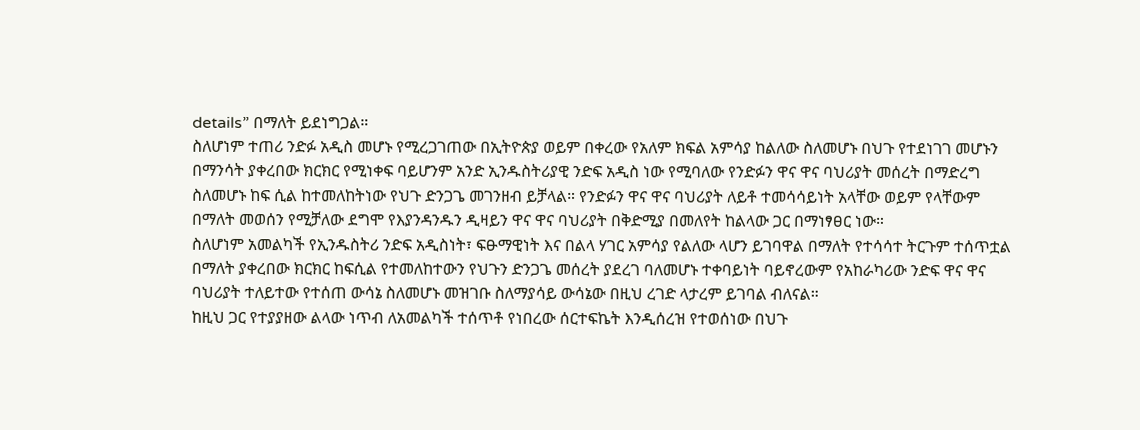details” በማለት ይደነግጋል።
ስለሆነም ተጠሪ ንድፉ አዲስ መሆኑ የሚረጋገጠው በኢትዮጵያ ወይም በቀረው የአለም ክፍል አምሳያ ከልለው ስለመሆኑ በህጉ የተደነገገ መሆኑን በማንሳት ያቀረበው ክርክር የሚነቀፍ ባይሆንም አንድ ኢንዱስትሪያዊ ንድፍ አዲስ ነው የሚባለው የንድፉን ዋና ዋና ባህሪያት መሰረት በማድረግ ስለመሆኑ ከፍ ሲል ከተመለከትነው የህጉ ድንጋጌ መገንዘብ ይቻላል። የንድፉን ዋና ዋና ባህሪያት ለይቶ ተመሳሳይነት አላቸው ወይም የላቸውም በማለት መወሰን የሚቻለው ደግሞ የእያንዳንዱን ዲዛይን ዋና ዋና ባህሪያት በቅድሚያ በመለየት ከልላው ጋር በማነፃፀር ነው።
ስለሆነም አመልካች የኢንዱስትሪ ንድፍ አዲስነት፣ ፍፁማዊነት እና በልላ ሃገር አምሳያ የልለው ላሆን ይገባዋል በማለት የተሳሳተ ትርጉም ተሰጥቷል በማለት ያቀረበው ክርክር ከፍሲል የተመለከተውን የህጉን ድንጋጌ መሰረት ያደረገ ባለመሆኑ ተቀባይነት ባይኖረውም የአከራካሪው ንድፍ ዋና ዋና ባህሪያት ተለይተው የተሰጠ ውሳኔ ስለመሆኑ መዝገቡ ስለማያሳይ ውሳኔው በዚህ ረገድ ላታረም ይገባል ብለናል።
ከዚህ ጋር የተያያዘው ልላው ነጥብ ለአመልካች ተሰጥቶ የነበረው ሰርተፍኬት እንዲሰረዝ የተወሰነው በህጉ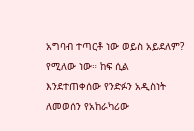አግባብ ተጣርቶ ነው ወይስ አይደለም? የሚለው ነው። ከፍ ሲል እንደተጠቀሰው የንድፉን አዲስነት ለመወሰን የአከራካሪው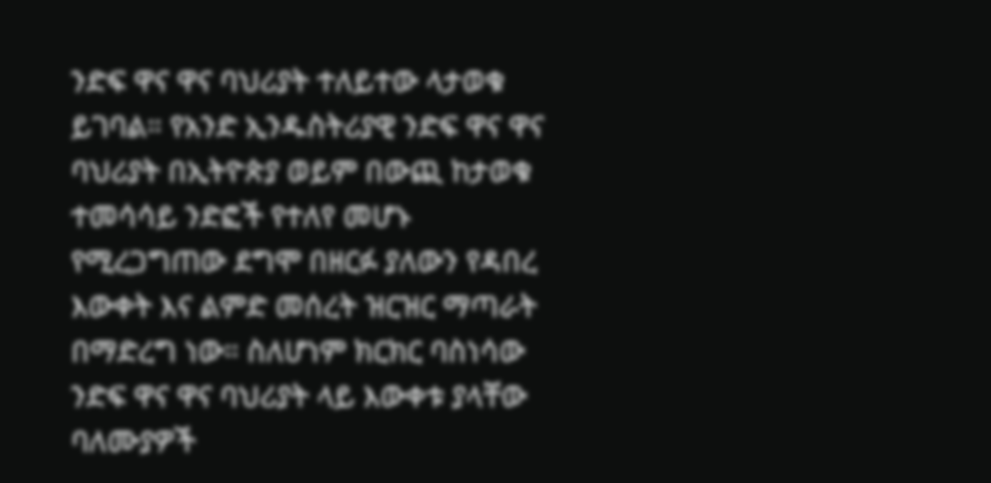ንድፍ ዋና ዋና ባህሪያት ተለይተው ላታወቁ ይገባል። የአንድ ኢንዱስትሪያዊ ንድፍ ዋና ዋና ባህሪያት በኢትዮጵያ ወይም በውጪ ከታወቁ ተመሳሳይ ንድፎች የተለየ መሆኑ የሚረጋግጠው ደግሞ በዘርፉ ያለውን የዳበረ እውቀት እና ልምድ መሰረት ዝርዝር ማጣራት በማድረግ ነው። ስለሆነም ክርክር ባስነሳው ንድፍ ዋና ዋና ባህሪያት ላይ እውቀቱ ያላቸው ባለሙያዎች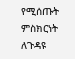የሚሰጡት ምስክርነት ለጉዳዩ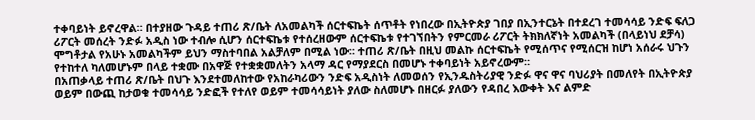ተቀባይነት ይኖረዋል። በተያዘው ጉዳይ ተጠሪ ጽ/ቤት ለአመልካች ሰርተፍኬት ሰጥቶት የነበረው በኢትዮጵያ ገበያ በኢንተርኔት በተደረገ ተመሳሳይ ንድፍ ፍለጋ ሪፖርት መሰረት ንድፉ አዲስ ነው ተብሎ ሲሆን ሰርተፍኬቱ የተሰረዘውም ሰርተፍኬቱ የተገኘበትን የምርመራ ሪፖርት ትክክለኛነት አመልካች (በላይነህ ደቻሳ) ሞግቶታል የአሁኑ አመልካችም ይህን ማስተባበል አልቻለም በሚል ነው። ተጠሪ ጽ/ቤት በዚህ መልኩ ሰርተፍኬት የሚሰጥና የሚሰርዝ ከሆነ አሰራሩ ህጉን የተከተለ ካለመሆኑም በላይ ተቋሙ በአዋጅ የተቋቋመለትን አላማ ዳር የማያደርስ በመሆኑ ተቀባይነት አይኖረውም።
በአጠቃላይ ተጠሪ ጽ/ቤት በህጉ እንደተመለከተው የአከራካሪውን ንድፍ አዲስነት ለመወሰን የኢንዱስትሪያዊ ንድፉ ዋና ዋና ባህሪያት በመለየት በኢትዮጵያ ወይም በውጪ ከታወቁ ተመሳሳይ ንድፎች የተለየ ወይም ተመሳሳይነት ያለው ስለመሆኑ በዘርፉ ያለውን የዳበረ እውቀት እና ልምድ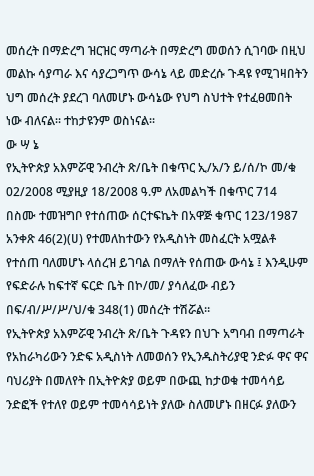መሰረት በማድረግ ዝርዝር ማጣራት በማድረግ መወሰን ሲገባው በዚህ መልኩ ሳያጣራ እና ሳያረጋግጥ ውሳኔ ላይ መድረሱ ጉዳዩ የሚገዛበትን ህግ መሰረት ያደረገ ባለመሆኑ ውሳኔው የህግ ስህተት የተፈፀመበት ነው ብለናል። ተከታዩንም ወስነናል።
ው ሣ ኔ
የኢትዮጵያ አእምሯዊ ንብረት ጽ/ቤት በቁጥር ኢ/አ/ን ይ/ሰ/ኮ መ/ቁ 02/2008 ሚያዚያ 18/2008 ዓ.ም ለአመልካች በቁጥር 714 በስሙ ተመዝግቦ የተሰጠው ሰርተፍኬት በአዋጅ ቁጥር 123/1987 አንቀጽ 46(2)(ሀ) የተመለከተውን የአዲስነት መስፈርት አሟልቶ የተሰጠ ባለመሆኑ ላሰረዝ ይገባል በማለት የሰጠው ውሳኔ ፤ እንዲሁም የፍድራሉ ከፍተኛ ፍርድ ቤት በኮ/መ/ ያሳለፈው ብይን በፍ/ብ/ሥ/ሥ/ህ/ቁ 348(1) መሰረት ተሽሯል።
የኢትዮጵያ አእምሯዊ ንብረት ጽ/ቤት ጉዳዩን በህጉ አግባብ በማጣራት የአከራካሪውን ንድፍ አዲስነት ለመወሰን የኢንዱስትሪያዊ ንድፉ ዋና ዋና ባህሪያት በመለየት በኢትዮጵያ ወይም በውጪ ከታወቁ ተመሳሳይ ንድፎች የተለየ ወይም ተመሳሳይነት ያለው ስለመሆኑ በዘርፉ ያለውን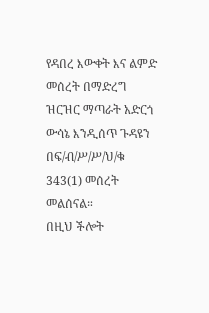የዳበረ እውቀት እና ልምድ መሰረት በማድረግ ዝርዝር ማጣራት አድርጎ ውሳኔ እንዲሰጥ ጉዳዩን በፍ/ብ/ሥ/ሥ/ህ/ቁ 343(1) መሰረት መልሰናል።
በዚህ ችሎት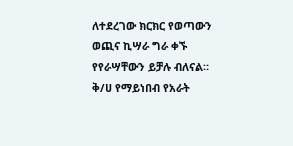ለተደረገው ክርክር የወጣውን ወጪና ኪሣራ ግራ ቀኙ የየራሣቸውን ይቻሉ ብለናል።
ቅ/ሀ የማይነበብ የአራት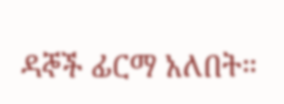ዳኞች ፊርማ አለበት።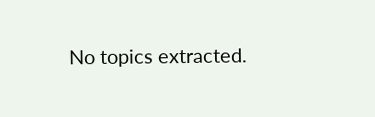No topics extracted.